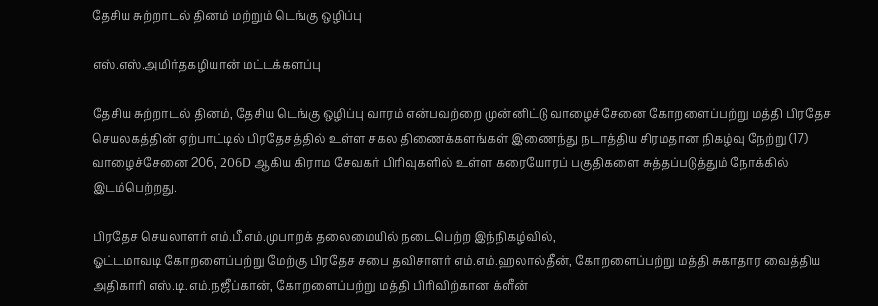தேசிய சுற்றாடல் தினம் மற்றும் டெங்கு ஒழிப்பு

எஸ்.எஸ்.அமிர்தகழியான் மட்டக்களப்பு

தேசிய சுற்றாடல் தினம், தேசிய டெங்கு ஒழிப்பு வாரம் என்பவற்றை முன்னிட்டு வாழைச்சேனை கோறளைப்பற்று மத்தி பிரதேச செயலகத்தின் ஏற்பாட்டில் பிரதேசத்தில் உள்ள சகல திணைக்களங்கள் இணைந்து நடாத்திய சிரமதான நிகழ்வு நேற்று (17) வாழைச்சேனை 206, 206D ஆகிய கிராம சேவகர் பிரிவுகளில் உள்ள கரையோரப் பகுதிகளை சுத்தப்படுத்தும் நோக்கில் இடம்பெற்றது.

பிரதேச செயலாளர் எம்.பீ.எம்.முபாறக் தலைமையில் நடைபெற்ற இந்நிகழ்வில்,
ஓட்டமாவடி கோறளைப்பற்று மேற்கு பிரதேச சபை தவிசாளர் எம்.எம்.ஹலால்தீன், கோறளைப்பற்று மத்தி சுகாதார வைத்திய அதிகாரி எஸ்.டி.எம்.நஜீப்கான், கோறளைப்பற்று மத்தி பிரிவிற்கான க்ளீன்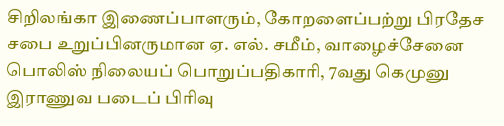சிறிலங்கா இணைப்பாளரும், கோறளைப்பற்று பிரதேச சபை உறுப்பினருமான ஏ‌. எல். சமீம், வாழைச்சேனை பொலிஸ் நிலையப் பொறுப்பதிகாரி, 7வது கெமுனு இராணுவ படைப் பிரிவு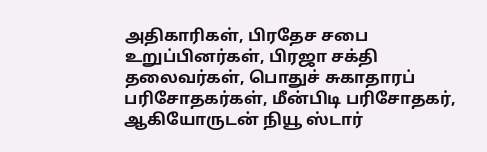அதிகாரிகள், பிரதேச சபை உறுப்பினர்கள், பிரஜா சக்தி தலைவர்கள், பொதுச் சுகாதாரப் பரிசோதகர்கள், மீன்பிடி பரிசோதகர், ஆகியோருடன் நியூ ஸ்டார்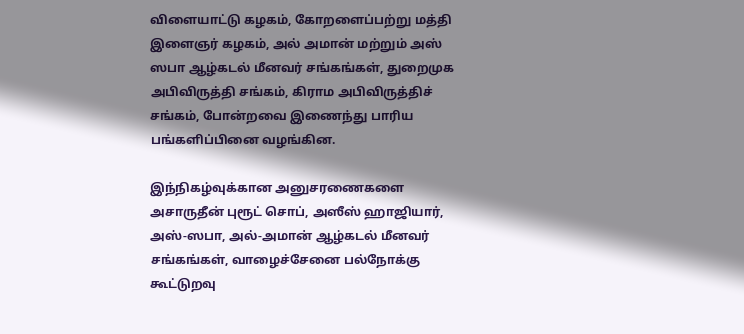விளையாட்டு கழகம், கோறளைப்பற்று மத்தி இளைஞர் கழகம், அல் அமான் மற்றும் அஸ் ஸபா ஆழ்கடல் மீனவர் சங்கங்கள், துறைமுக அபிவிருத்தி சங்கம், கிராம அபிவிருத்திச் சங்கம், போன்றவை இணைந்து பாரிய பங்களிப்பினை வழங்கின.

இந்நிகழ்வுக்கான அனுசரணைகளை அசாருதீன் புரூட் சொப், அஸீஸ் ஹாஜியார், அஸ்-ஸபா, அல்-அமான் ஆழ்கடல் மீனவர் சங்கங்கள், வாழைச்சேனை பல்நோக்கு கூட்டுறவு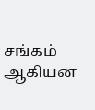சங்கம் ஆகியன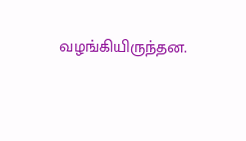வழங்கியிருந்தன.